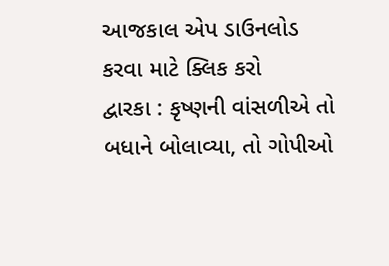આજકાલ એપ ડાઉનલોડ કરવા માટે ક્લિક કરો
દ્વારકા : કૃષ્ણની વાંસળીએ તો બધાને બોલાવ્યા, તો ગોપીઓ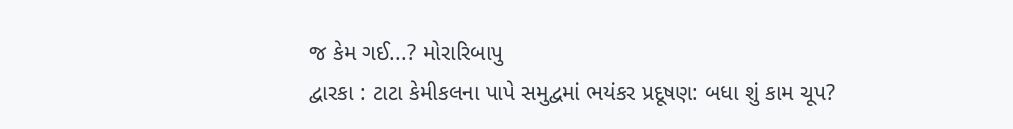જ કેમ ગઈ...? મોરારિબાપુ
દ્વારકા : ટાટા કેમીકલના પાપે સમુદ્વમાં ભયંકર પ્રદૂષણ: બધા શું કામ ચૂપ?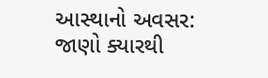આસ્થાનો અવસર: જાણો ક્યારથી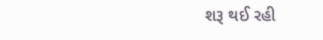શરૂ થઈ રહી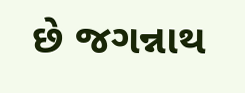છે જગન્નાથ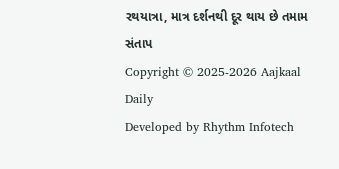રથયાત્રા, માત્ર દર્શનથી દૂર થાય છે તમામ સંતાપ
Copyright © 2025-2026 Aajkaal Daily
Developed by Rhythm Infotech